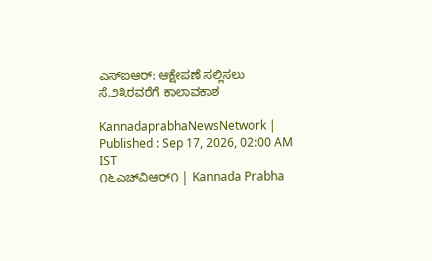ಎಸ್‌ಐಆರ್: ಆಕ್ಷೇಪಣೆ ಸಲ್ಲಿಸಲು ಸೆ.೨೩ರವರೆಗೆ ಕಾಲಾವಕಾಶ

KannadaprabhaNewsNetwork |
Published : Sep 17, 2026, 02:00 AM IST
೧೬ಎಚ್‌ವಿಆರ್೧ | Kannada Prabha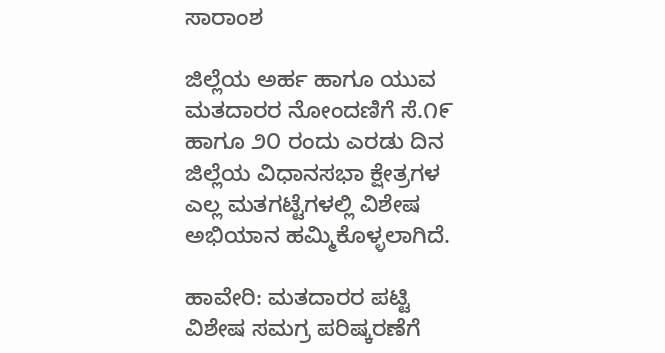ಸಾರಾಂಶ

ಜಿಲ್ಲೆಯ ಅರ್ಹ ಹಾಗೂ ಯುವ ಮತದಾರರ ನೋಂದಣಿಗೆ ಸೆ.೧೯ ಹಾಗೂ ೨೦ ರಂದು ಎರಡು ದಿನ ಜಿಲ್ಲೆಯ ವಿಧಾನಸಭಾ ಕ್ಷೇತ್ರಗಳ ಎಲ್ಲ ಮತಗಟ್ಟೆಗಳಲ್ಲಿ ವಿಶೇಷ ಅಭಿಯಾನ ಹಮ್ಮಿಕೊಳ್ಳಲಾಗಿದೆ.

ಹಾವೇರಿ: ಮತದಾರರ ಪಟ್ಟಿ ವಿಶೇಷ ಸಮಗ್ರ ಪರಿಷ್ಕರಣೆಗೆ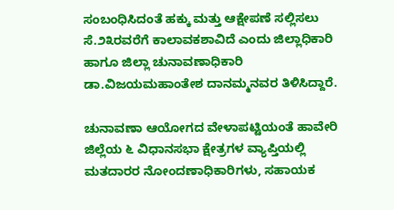ಸಂಬಂಧಿಸಿದಂತೆ ಹಕ್ಕು ಮತ್ತು ಆಕ್ಷೇಪಣೆ ಸಲ್ಲಿಸಲು ಸೆ.೨೩ರವರೆಗೆ ಕಾಲಾವಕಶಾವಿದೆ ಎಂದು ಜಿಲ್ಲಾಧಿಕಾರಿ ಹಾಗೂ ಜಿಲ್ಲಾ ಚುನಾವಣಾಧಿಕಾರಿ ಡಾ.ವಿಜಯಮಹಾಂತೇಶ ದಾನಮ್ಮನವರ ತಿಳಿಸಿದ್ದಾರೆ.

ಚುನಾವಣಾ ಆಯೋಗದ ವೇಳಾಪಟ್ಟಿಯಂತೆ ಹಾವೇರಿ ಜಿಲ್ಲೆಯ ೬ ವಿಧಾನಸಭಾ ಕ್ಷೇತ್ರಗಳ ವ್ಯಾಪ್ತಿಯಲ್ಲಿ ಮತದಾರರ ನೋಂದಣಾಧಿಕಾರಿಗಳು, ಸಹಾಯಕ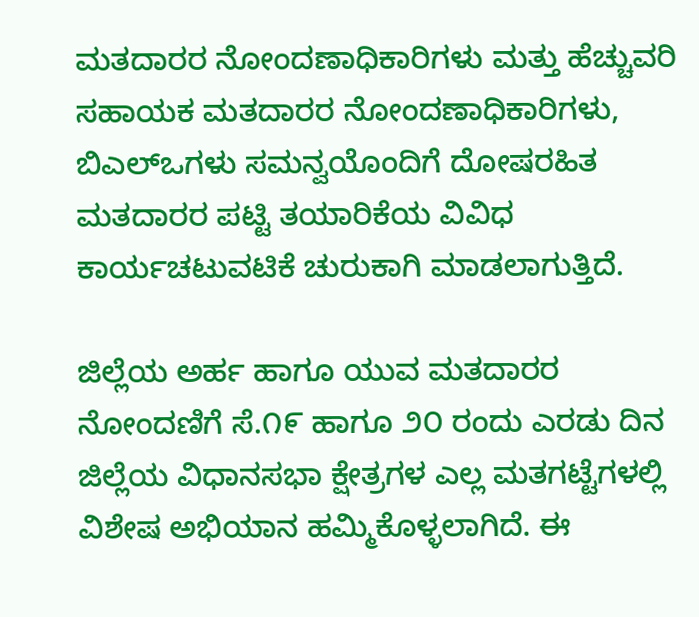ಮತದಾರರ ನೋಂದಣಾಧಿಕಾರಿಗಳು ಮತ್ತು ಹೆಚ್ಚುವರಿ ಸಹಾಯಕ ಮತದಾರರ ನೋಂದಣಾಧಿಕಾರಿಗಳು, ಬಿಎಲ್‌ಒಗಳು ಸಮನ್ವಯೊಂದಿಗೆ ದೋಷರಹಿತ ಮತದಾರರ ಪಟ್ಟಿ ತಯಾರಿಕೆಯ ವಿವಿಧ ಕಾರ್ಯಚಟುವಟಿಕೆ ಚುರುಕಾಗಿ ಮಾಡಲಾಗುತ್ತಿದೆ.

ಜಿಲ್ಲೆಯ ಅರ್ಹ ಹಾಗೂ ಯುವ ಮತದಾರರ ನೋಂದಣಿಗೆ ಸೆ.೧೯ ಹಾಗೂ ೨೦ ರಂದು ಎರಡು ದಿನ ಜಿಲ್ಲೆಯ ವಿಧಾನಸಭಾ ಕ್ಷೇತ್ರಗಳ ಎಲ್ಲ ಮತಗಟ್ಟೆಗಳಲ್ಲಿ ವಿಶೇಷ ಅಭಿಯಾನ ಹಮ್ಮಿಕೊಳ್ಳಲಾಗಿದೆ. ಈ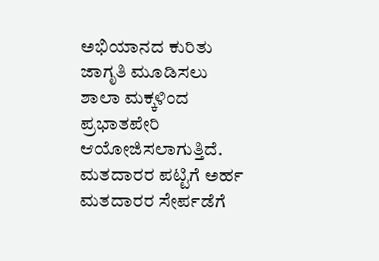ಅಭಿಯಾನದ ಕುರಿತು ಜಾಗೃತಿ ಮೂಡಿಸಲು ಶಾಲಾ ಮಕ್ಕಳಿಂದ ಪ್ರಭಾತಪೇರಿ ಆಯೋಜಿಸಲಾಗುತ್ತಿದೆ. ಮತದಾರರ ಪಟ್ಟಿಗೆ ಅರ್ಹ ಮತದಾರರ ಸೇರ್ಪಡೆಗೆ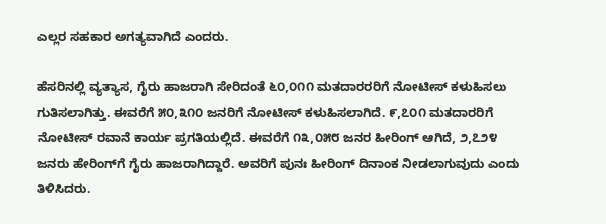ಎಲ್ಲರ ಸಹಕಾರ ಅಗತ್ಯವಾಗಿದೆ ಎಂದರು.

ಹೆಸರಿನಲ್ಲಿ ವ್ಯತ್ಯಾಸ, ಗೈರು ಹಾಜರಾಗಿ ಸೇರಿದಂತೆ ೬೦,೦೧೧ ಮತದಾರರರಿಗೆ ನೋಟೀಸ್ ಕಳುಹಿಸಲು ಗುತಿಸಲಾಗಿತ್ತು. ಈವರೆಗೆ ೫೦,೩೧೦ ಜನರಿಗೆ ನೋಟೀಸ್ ಕಳುಹಿಸಲಾಗಿದೆ. ೯,೭೦೧ ಮತದಾರರಿಗೆ ನೋಟೀಸ್ ರವಾನೆ ಕಾರ್ಯ ಪ್ರಗತಿಯಲ್ಲಿದೆ. ಈವರೆಗೆ ೧೩,೦೫೮ ಜನರ ಹೀರಿಂಗ್ ಆಗಿದೆ, ೨,೭೨೪ ಜನರು ಹೇರಿಂಗ್‌ಗೆ ಗೈರು ಹಾಜರಾಗಿದ್ದಾರೆ. ಅವರಿಗೆ ಪುನಃ ಹೀರಿಂಗ್ ದಿನಾಂಕ ನೀಡಲಾಗುವುದು ಎಂದು ತಿಳಿಸಿದರು.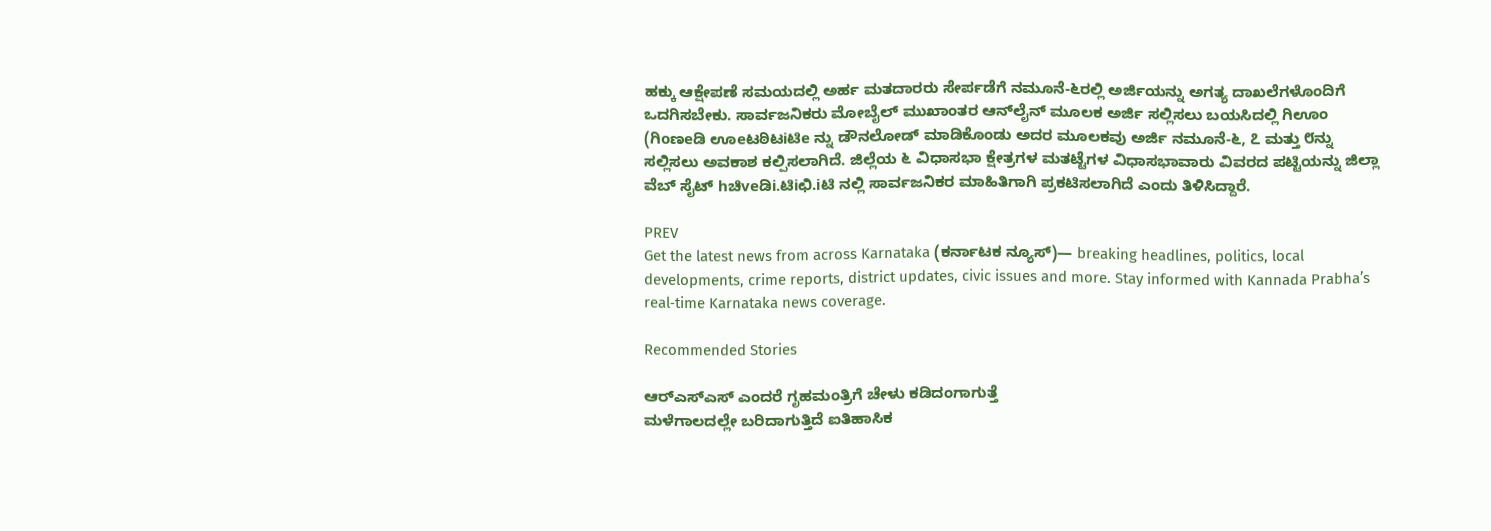ಹಕ್ಕು ಆಕ್ಷೇಪಣೆ ಸಮಯದಲ್ಲಿ ಅರ್ಹ ಮತದಾರರು ಸೇರ್ಪಡೆಗೆ ನಮೂನೆ-೬ರಲ್ಲಿ ಅರ್ಜಿಯನ್ನು ಅಗತ್ಯ ದಾಖಲೆಗಳೊಂದಿಗೆ ಒದಗಿಸಬೇಕು. ಸಾರ್ವಜನಿಕರು ಮೋಬೈಲ್ ಮುಖಾಂತರ ಆನ್‌ಲೈನ್ ಮೂಲಕ ಅರ್ಜಿ ಸಲ್ಲಿಸಲು ಬಯಸಿದಲ್ಲಿ ಗಿಊಂ (ಗಿoಣeಡಿ ಊeಟಠಿಟiಟಿe ನ್ನು ಡೌನಲೋಡ್ ಮಾಡಿಕೊಂಡು ಅದರ ಮೂಲಕವು ಅರ್ಜಿ ನಮೂನೆ-೬, ೭ ಮತ್ತು ೮ನ್ನು ಸಲ್ಲಿಸಲು ಅವಕಾಶ ಕಲ್ಪಿಸಲಾಗಿದೆ. ಜಿಲ್ಲೆಯ ೬ ವಿಧಾಸಭಾ ಕ್ಷೇತ್ರಗಳ ಮತಟ್ಟೆಗಳ ವಿಧಾಸಭಾವಾರು ವಿವರದ ಪಟ್ಟಿಯನ್ನು ಜಿಲ್ಲಾ ವೆಬ್ ಸೈಟ್ hಚಿveಡಿi.ಟಿiಛಿ.iಟಿ ನಲ್ಲಿ ಸಾರ್ವಜನಿಕರ ಮಾಹಿತಿಗಾಗಿ ಪ್ರಕಟಿಸಲಾಗಿದೆ ಎಂದು ತಿಳಿಸಿದ್ದಾರೆ.

PREV
Get the latest news from across Karnataka (ಕರ್ನಾಟಕ ನ್ಯೂಸ್)— breaking headlines, politics, local developments, crime reports, district updates, civic issues and more. Stay informed with Kannada Prabha’s real‑time Karnataka news coverage.

Recommended Stories

ಆರ್‌ಎಸ್‌ಎಸ್‌ ಎಂದರೆ ಗೃಹಮಂತ್ರಿಗೆ ಚೇಳು ಕಡಿದಂಗಾಗುತ್ತೆ
ಮಳೆಗಾಲದಲ್ಲೇ ಬರಿದಾಗುತ್ತಿದೆ ಐತಿಹಾಸಿಕ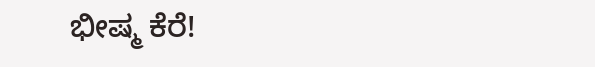ಭೀಷ್ಮ ಕೆರೆ!